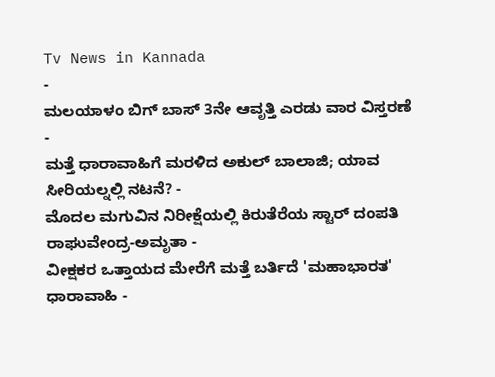Tv News in Kannada
-
ಮಲಯಾಳಂ ಬಿಗ್ ಬಾಸ್ 3ನೇ ಆವೃತ್ತಿ ಎರಡು ವಾರ ವಿಸ್ತರಣೆ -
ಮತ್ತೆ ಧಾರಾವಾಹಿಗೆ ಮರಳಿದ ಅಕುಲ್ ಬಾಲಾಜಿ; ಯಾವ ಸೀರಿಯಲ್ನಲ್ಲಿ ನಟನೆ? -
ಮೊದಲ ಮಗುವಿನ ನಿರೀಕ್ಷೆಯಲ್ಲಿ ಕಿರುತೆರೆಯ ಸ್ಟಾರ್ ದಂಪತಿ ರಾಘುವೇಂದ್ರ-ಅಮೃತಾ -
ವೀಕ್ಷಕರ ಒತ್ತಾಯದ ಮೇರೆಗೆ ಮತ್ತೆ ಬರ್ತಿದೆ 'ಮಹಾಭಾರತ' ಧಾರಾವಾಹಿ -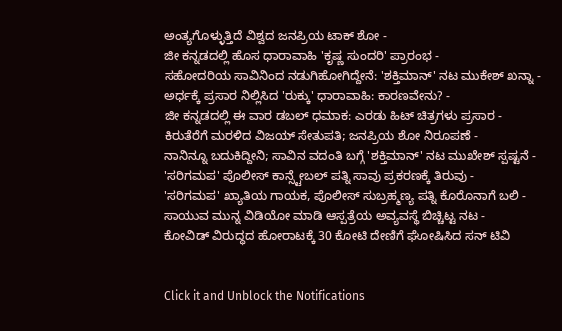ಅಂತ್ಯಗೊಳ್ಳುತ್ತಿದೆ ವಿಶ್ವದ ಜನಪ್ರಿಯ ಟಾಕ್ ಶೋ -
ಜೀ ಕನ್ನಡದಲ್ಲಿ ಹೊಸ ಧಾರಾವಾಹಿ 'ಕೃಷ್ಣ ಸುಂದರಿ' ಪ್ರಾರಂಭ -
ಸಹೋದರಿಯ ಸಾವಿನಿಂದ ನಡುಗಿಹೋಗಿದ್ದೇನೆ: 'ಶಕ್ತಿಮಾನ್' ನಟ ಮುಕೇಶ್ ಖನ್ನಾ -
ಅರ್ಧಕ್ಕೆ ಪ್ರಸಾರ ನಿಲ್ಲಿಸಿದ 'ರುಕ್ಕು' ಧಾರಾವಾಹಿ: ಕಾರಣವೇನು? -
ಜೀ ಕನ್ನಡದಲ್ಲಿ ಈ ವಾರ ಡಬಲ್ ಧಮಾಕ: ಎರಡು ಹಿಟ್ ಚಿತ್ರಗಳು ಪ್ರಸಾರ -
ಕಿರುತೆರೆಗೆ ಮರಳಿದ ವಿಜಯ್ ಸೇತುಪತಿ; ಜನಪ್ರಿಯ ಶೋ ನಿರೂಪಣೆ -
ನಾನಿನ್ನೂ ಬದುಕಿದ್ದೀನಿ; ಸಾವಿನ ವದಂತಿ ಬಗ್ಗೆ 'ಶಕ್ತಿಮಾನ್' ನಟ ಮುಖೇಶ್ ಸ್ಪಷ್ಟನೆ -
'ಸರಿಗಮಪ' ಪೊಲೀಸ್ ಕಾನ್ಸ್ಟೇಬಲ್ ಪತ್ನಿ ಸಾವು ಪ್ರಕರಣಕ್ಕೆ ತಿರುವು -
'ಸರಿಗಮಪ' ಖ್ಯಾತಿಯ ಗಾಯಕ, ಪೊಲೀಸ್ ಸುಬ್ರಹ್ಮಣ್ಯ ಪತ್ನಿ ಕೊರೊನಾಗೆ ಬಲಿ -
ಸಾಯುವ ಮುನ್ನ ವಿಡಿಯೋ ಮಾಡಿ ಆಸ್ಪತ್ರೆಯ ಅವ್ಯವಸ್ಥೆ ಬಿಚ್ಚಿಟ್ಟ ನಟ -
ಕೋವಿಡ್ ವಿರುದ್ಧದ ಹೋರಾಟಕ್ಕೆ 30 ಕೋಟಿ ದೇಣಿಗೆ ಘೋಷಿಸಿದ ಸನ್ ಟಿವಿ


Click it and Unblock the Notifications